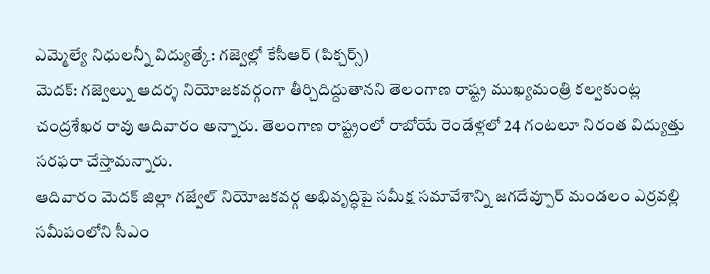ఎమ్మెల్యే నిధులన్నీ విద్యుత్కే: గజ్వెల్లో కేసీఆర్ (పిక్చర్స్)
మెదక్: గజ్వెల్ను ఆదర్శ నియోజకవర్గంగా తీర్చిదిద్దుతానని తెలంగాణ రాష్ట్ర ముఖ్యమంత్రి కల్వకుంట్ల చంద్రశేఖర రావు ఆదివారం అన్నారు. తెలంగాణ రాష్ట్రంలో రాబోయే రెండేళ్లలో 24 గంటలూ నిరంత విద్యుత్తు సరఫరా చేస్తామన్నారు.
ఆదివారం మెదక్ జిల్లా గజ్వేల్ నియోజకవర్గ అభివృద్ధిపై సమీక్ష సమావేశాన్ని జగదేవ్పూర్ మండలం ఎర్రవల్లి సమీపంలోని సీఎం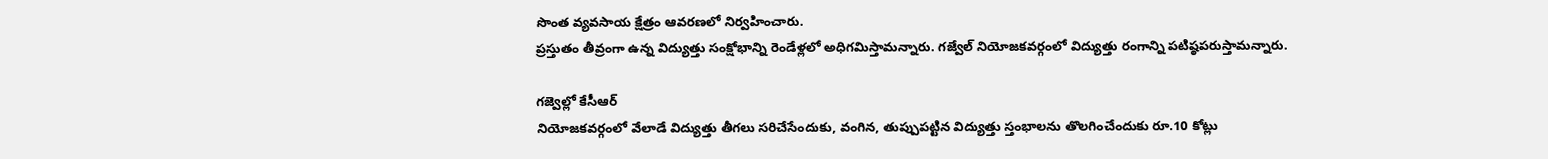సొంత వ్యవసాయ క్షేత్రం ఆవరణలో నిర్వహించారు.
ప్రస్తుతం తీవ్రంగా ఉన్న విద్యుత్తు సంక్షోభాన్ని రెండేళ్లలో అధిగమిస్తామన్నారు. గజ్వేల్ నియోజకవర్గంలో విద్యుత్తు రంగాన్ని పటిష్ఠపరుస్తామన్నారు.

గజ్వెల్లో కేసీఆర్
నియోజకవర్గంలో వేలాడే విద్యుత్తు తీగలు సరిచేసేందుకు, వంగిన, తుప్పుపట్టిన విద్యుత్తు స్తంభాలను తొలగించేందుకు రూ.10 కోట్లు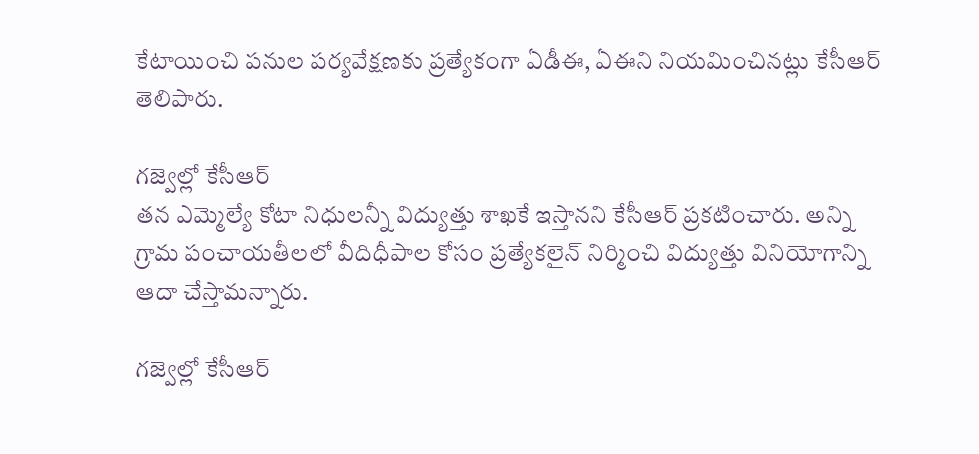కేటాయించి పనుల పర్యవేక్షణకు ప్రత్యేకంగా ఏడీఈ, ఏఈని నియమించినట్లు కేసీఆర్ తెలిపారు.

గజ్వెల్లో కేసీఆర్
తన ఎమ్మెల్యే కోటా నిధులన్నీ విద్యుత్తు శాఖకే ఇస్తానని కేసీఆర్ ప్రకటించారు. అన్ని గ్రామ పంచాయతీలలో వీదిధీపాల కోసం ప్రత్యేకలైన్ నిర్మించి విద్యుత్తు వినియోగాన్ని ఆదా చేస్తామన్నారు.

గజ్వెల్లో కేసీఆర్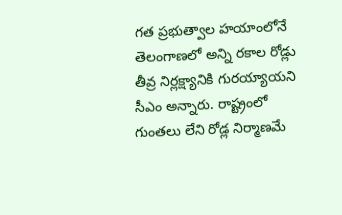గత ప్రభుత్వాల హయాంలోనే తెలంగాణలో అన్ని రకాల రోడ్లు తీవ్ర నిర్లక్ష్యానికి గురయ్యాయని సీఎం అన్నారు. రాష్ట్రంలో గుంతలు లేని రోడ్ల నిర్మాణమే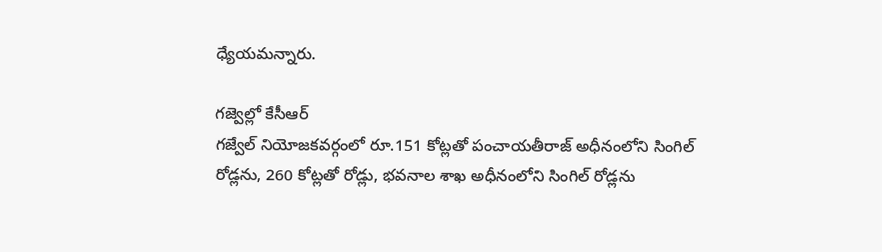ధ్యేయమన్నారు.

గజ్వెల్లో కేసీఆర్
గజ్వేల్ నియోజకవర్గంలో రూ.151 కోట్లతో పంచాయతీరాజ్ అధీనంలోని సింగిల్ రోడ్లను, 260 కోట్లతో రోడ్లు, భవనాల శాఖ అధీనంలోని సింగిల్ రోడ్లను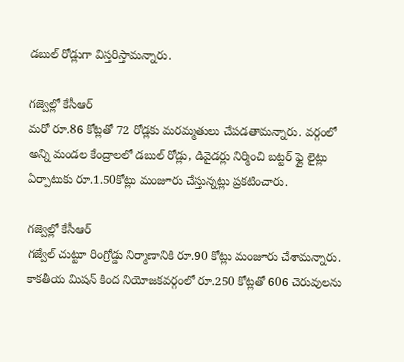డబుల్ రోడ్లుగా విస్తరిస్తామన్నారు.

గజ్వెల్లో కేసీఆర్
మరో రూ.86 కోట్లతో 72 రోడ్లకు మరమ్మతులు చేపడతామన్నారు. వర్గంలో అన్ని మండల కేంద్రాలలో డబుల్ రోడ్లు, డివైడర్లు నిర్మించి బట్టర్ ఫ్లై లైట్లు ఏర్పాటుకు రూ.1.50కోట్లు మంజూరు చేస్తున్నట్లు ప్రకటించారు.

గజ్వెల్లో కేసీఆర్
గజ్వేల్ చుట్టూ రింగ్రోడ్డు నిర్మాణానికి రూ.90 కోట్లు మంజూరు చేశామన్నారు. కాకతీయ మిషన్ కింద నియోజకవర్గంలో రూ.250 కోట్లతో 606 చెరువులను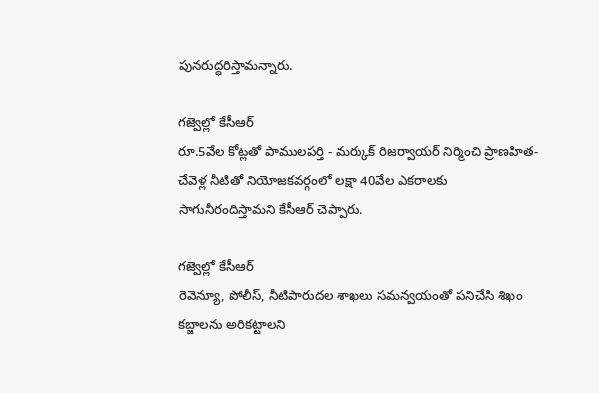పునరుద్ధరిస్తామన్నారు.

గజ్వెల్లో కేసీఆర్
రూ.5వేల కోట్లతో పాములపర్తి - మర్కుక్ రిజర్వాయర్ నిర్మించి ప్రాణహిత-చేవెళ్ల నీటితో నియోజకవర్గంలో లక్షా 40వేల ఎకరాలకు సాగునీరందిస్తామని కేసీఆర్ చెప్పారు.

గజ్వెల్లో కేసీఆర్
రెవెన్యూ, పోలీస్, నీటిపారుదల శాఖలు సమన్వయంతో పనిచేసి శిఖం కబ్జాలను అరికట్టాలని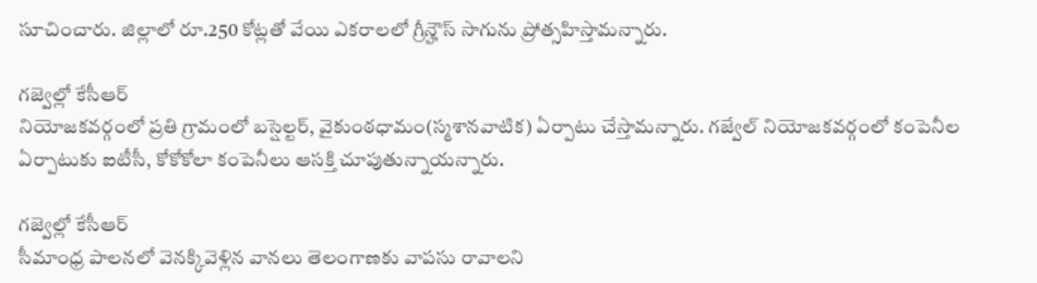సూచించారు. జిల్లాలో రూ.250 కోట్లతో వేయి ఎకరాలలో గ్రీన్హౌస్ సాగును ప్రోత్సహిస్తామన్నారు.

గజ్వెల్లో కేసీఆర్
నియోజకవర్గంలో ప్రతి గ్రామంలో బస్షెల్టర్, వైకుంఠధామం(స్మశానవాటిక) ఏర్పాటు చేస్తామన్నారు. గజ్వేల్ నియోజకవర్గంలో కంపెనీల ఏర్పాటుకు ఐటీసీ, కోకోకోలా కంపెనీలు ఆసక్తి చూపుతున్నాయన్నారు.

గజ్వెల్లో కేసీఆర్
సీమాంధ్ర పాలనలో వెనక్కివెళ్లిన వానలు తెలంగాణకు వాపసు రావాలని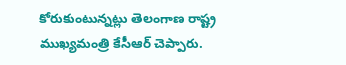కోరుకుంటున్నట్లు తెలంగాణ రాష్ట్ర ముఖ్యమంత్రి కేసీఆర్ చెప్పారు.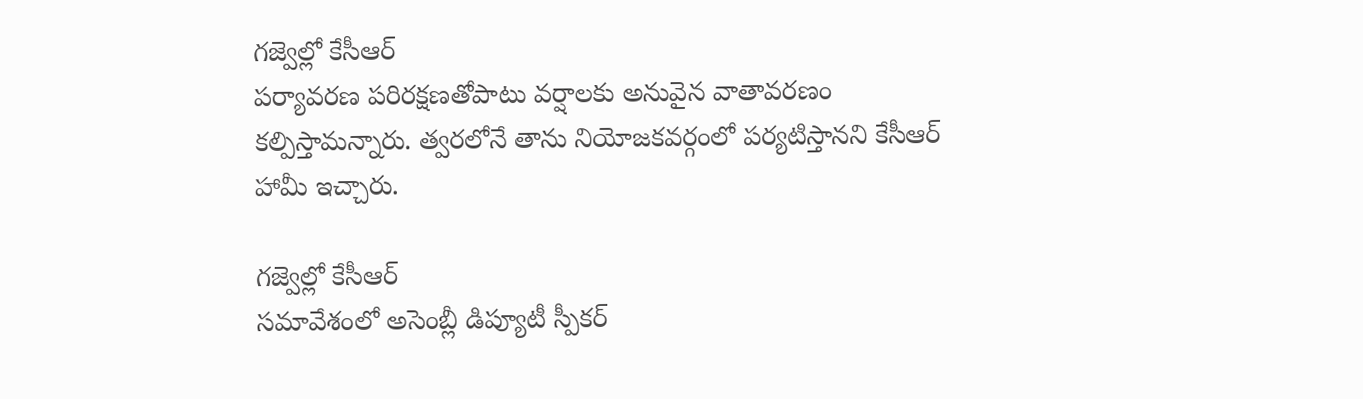గజ్వెల్లో కేసీఆర్
పర్యావరణ పరిరక్షణతోపాటు వర్షాలకు అనువైన వాతావరణం కల్పిస్తామన్నారు. త్వరలోనే తాను నియోజకవర్గంలో పర్యటిస్తానని కేసీఆర్ హామీ ఇచ్చారు.

గజ్వెల్లో కేసీఆర్
సమావేశంలో అసెంబ్లీ డిప్యూటీ స్పీకర్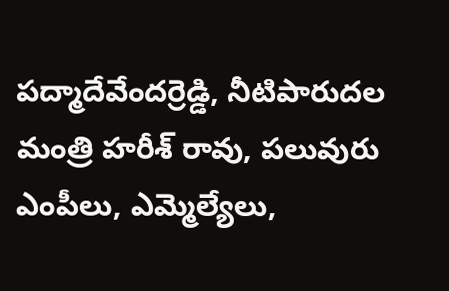పద్మాదేవేందర్రెడ్డి, నీటిపారుదల మంత్రి హరీశ్ రావు, పలువురు ఎంపీలు, ఎమ్మెల్యేలు,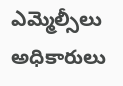ఎమ్మెల్సీలు అధికారులు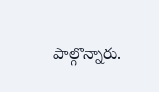పాల్గొన్నారు.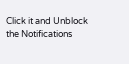Click it and Unblock the Notifications